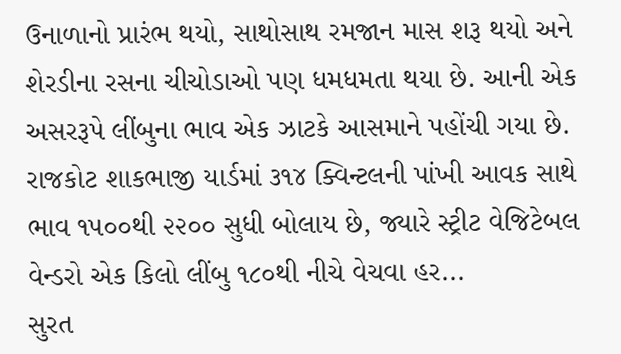ઉનાળાનો પ્રારંભ થયો, સાથોસાથ રમજાન માસ શરૂ થયો અને શેરડીના રસના ચીચોડાઓ પણ ધમધમતા થયા છે. આની એક અસરરૂપે લીંબુના ભાવ એક ઝાટકે આસમાને પહોંચી ગયા છે. રાજકોટ શાકભાજી યાર્ડમાં ૩૧૪ ક્વિન્ટલની પાંખી આવક સાથે ભાવ ૧૫૦૦થી ૨૨૦૦ સુધી બોલાય છે, જ્યારે સ્ટ્રીટ વેજિટેબલ વેન્ડરો એક કિલો લીંબુ ૧૮૦થી નીચે વેચવા હર...
સુરત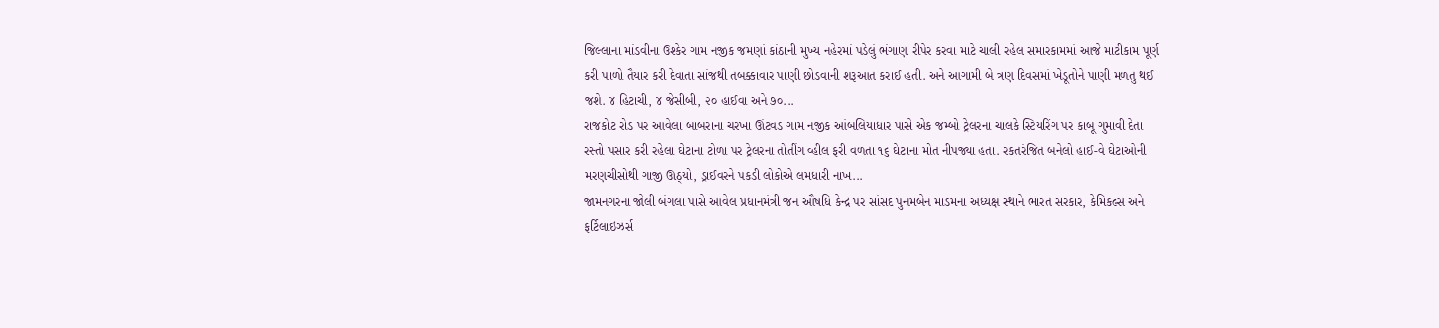જિલ્લાના માંડવીના ઉશ્કેર ગામ નજીક જમણાં કાંઠાની મુખ્ય નહેરમાં પડેલું ભંગાણ રીપેર કરવા માટે ચાલી રહેલ સમારકામમાં આજે માટીકામ પૂર્ણ કરી પાળો તૈયાર કરી દેવાતા સાંજથી તબક્કાવાર પાણી છોડવાની શરૂઆત કરાઈ હતી. અને આગામી બે ત્રણ દિવસમાં ખેડૂતોને પાણી મળતુ થઈ જશે. ૪ હિટાચી, ૪ જેસીબી, ૨૦ હાઈવા અને ૭૦...
રાજકોટ રોડ પર આવેલા બાબરાના ચરખા ઊંટવડ ગામ નજીક આંબલિયાધાર પાસે એક જમ્બો ટ્રેલરના ચાલકે સ્ટિયરિંગ પર કાબૂ ગુમાવી દેતા રસ્તો પસાર કરી રહેલા ઘેટાના ટોળા પર ટ્રેલરના તોતીંગ વ્હીલ ફરી વળતા ૧૬ ઘેટાના મોત નીપજ્યા હતા. રકતરંજિત બનેલો હાઈ-વે ઘેટાઓની મરણચીસોથી ગાજી ઊઠ્યો, ડ્રાઈવરને પકડી લોકોએ લમધારી નાખ...
જામનગરના જોલી બંગલા પાસે આવેલ પ્રધાનમંત્રી જન ઔષધિ કેન્દ્ર પર સાંસદ પુનમબેન માડમના અધ્યક્ષ સ્થાને ભારત સરકાર, કેમિકલ્સ અને ફર્ટિલાઇઝર્સ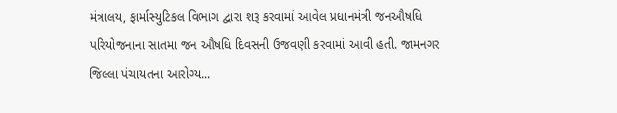મંત્રાલય, ફાર્માસ્યુટિકલ વિભાગ દ્વારા શરૂ કરવામાં આવેલ પ્રધાનમંત્રી જનઔષધિ પરિયોજનાના સાતમા જન ઔષધિ દિવસની ઉજવણી કરવામાં આવી હતી. જામનગર જિલ્લા પંચાયતના આરોગ્ય...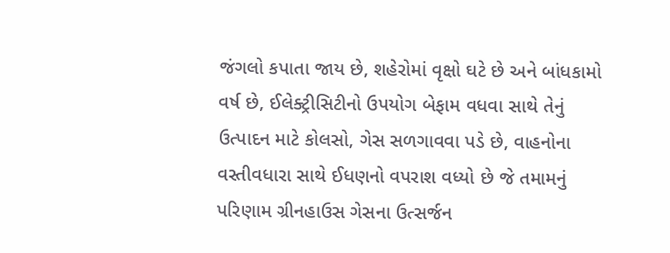જંગલો કપાતા જાય છે, શહેરોમાં વૃક્ષો ઘટે છે અને બાંધકામો વર્ષ છે, ઈલેક્ટ્રીસિટીનો ઉપયોગ બેફામ વધવા સાથે તેનું ઉત્પાદન માટે કોલસો, ગેસ સળગાવવા પડે છે, વાહનોના વસ્તીવધારા સાથે ઈધણનો વપરાશ વધ્યો છે જે તમામનું પરિણામ ગ્રીનહાઉસ ગેસના ઉત્સર્જન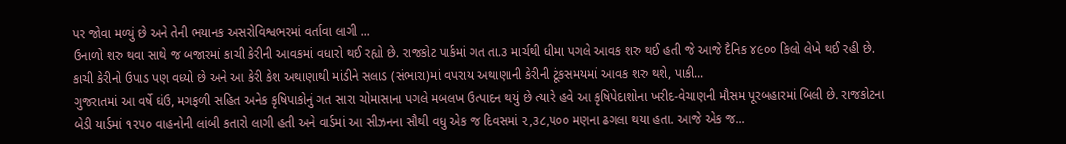પર જોવા મળ્યું છે અને તેની ભયાનક અસરોવિશ્વભરમાં વર્તાવા લાગી ...
ઉનાળો શરુ થવા સાથે જ બજારમાં કાચી કેરીની આવકમાં વધારો થઈ રહ્યો છે. રાજકોટ પાર્કમાં ગત તા.૩ માર્ચથી ધીમા પગલે આવક શરુ થઈ હતી જે આજે દૈનિક ૪૯૦૦ કિલો લેખે થઈ રહી છે. કાચી કેરીનો ઉપાડ પણ વધ્યો છે અને આ કેરી કેશ અથાણાથી માંડીને સલાડ (સંભારા)માં વપરાય અથાણાની કેરીની ટૂંકસમયમાં આવક શરુ થશે, પાકી...
ગુજરાતમાં આ વર્ષે ઘંઉ, મગફળી સહિત અનેક કૃષિપાકોનું ગત સારા ચોમાસાના પગલે મબલખ ઉત્પાદન થયું છે ત્યારે હવે આ કૃષિપેદાશોના ખરીદ-વેચાણની મૌસમ પૂરબહારમાં બિલી છે. રાજકોટના બેડી યાર્ડમાં ૧૨૫૦ વાહનોની લાંબી કતારો લાગી હતી અને વાર્ડમાં આ સીઝનના સૌથી વધુ એક જ દિવસમાં ૨,૩૮,૫૦૦ મણના ઢગલા થયા હતા. આજે એક જ...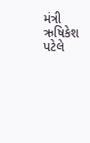મંત્રી ઋષિકેશ પટેલે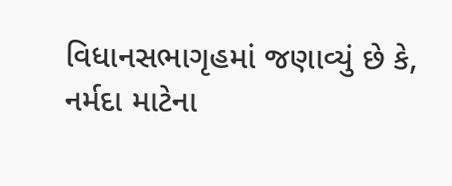વિધાનસભાગૃહમાં જણાવ્યું છે કે, નર્મદા માટેના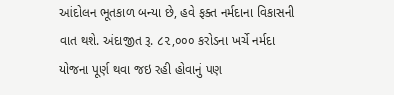આંદોલન ભૂતકાળ બન્યા છે, હવે ફક્ત નર્મદાના વિકાસની વાત થશે. અંદાજીત રૂ. ૮૨,૦૦૦ કરોડના ખર્ચે નર્મદા યોજના પૂર્ણ થવા જઇ રહી હોવાનું પણ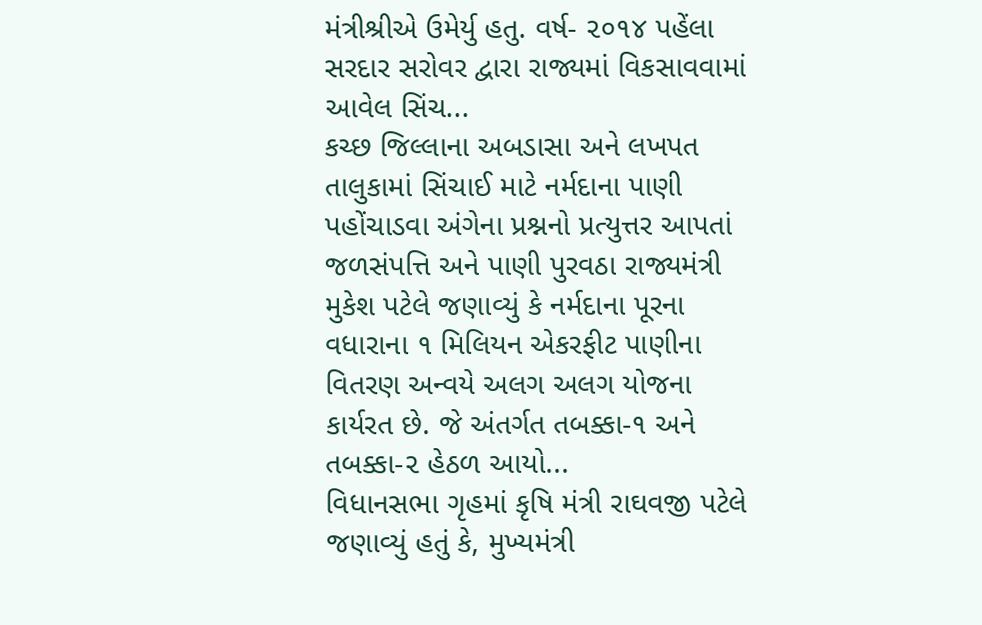મંત્રીશ્રીએ ઉમેર્યુ હતુ. વર્ષ- ૨૦૧૪ પહેંલા સરદાર સરોવર દ્વારા રાજ્યમાં વિકસાવવામાં આવેલ સિંચ...
કચ્છ જિલ્લાના અબડાસા અને લખપત તાલુકામાં સિંચાઈ માટે નર્મદાના પાણી પહોંચાડવા અંગેના પ્રશ્નનો પ્રત્યુત્તર આપતાં જળસંપત્તિ અને પાણી પુરવઠા રાજ્યમંત્રી મુકેશ પટેલે જણાવ્યું કે નર્મદાના પૂરના વધારાના ૧ મિલિયન એકરફીટ પાણીના વિતરણ અન્વયે અલગ અલગ યોજના કાર્યરત છે. જે અંતર્ગત તબક્કા-૧ અને તબક્કા-૨ હેઠળ આયો...
વિધાનસભા ગૃહમાં કૃષિ મંત્રી રાઘવજી પટેલે જણાવ્યું હતું કે, મુખ્યમંત્રી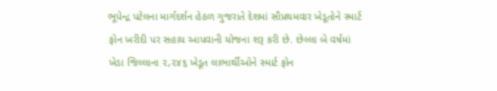ભૂપેન્દ્ર પટેલના માર્ગદર્શન હેઠળ ગુજરાતે દેશમાં સૌપ્રથમવાર ખેડૂતોને સ્માર્ટ ફોન ખરીદી પર સહાય આપવાની યોજના શરૂ કરી છે. છેલ્લા બે વર્ષમાં ખેડા જિલ્લાના ૨,૨૪૬ ખેડૂત લાભાર્થીઓને સ્માર્ટ ફોન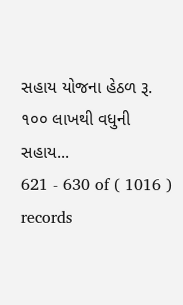સહાય યોજના હેઠળ રૂ. ૧૦૦ લાખથી વધુની સહાય...
621 - 630 of ( 1016 ) records